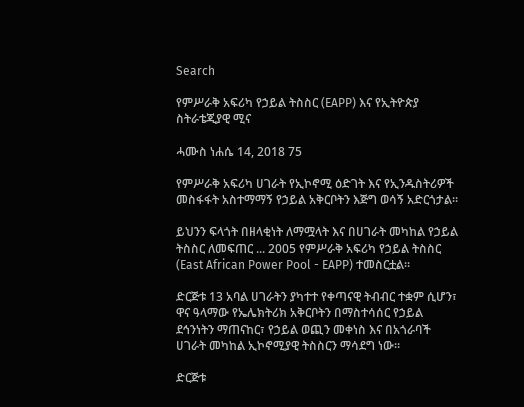Search

የምሥራቅ አፍሪካ የኃይል ትስስር (EAPP) እና የኢትዮጵያ ስትራቴጂያዊ ሚና

ሓሙስ ነሐሴ 14, 2018 75

የምሥራቅ አፍሪካ ሀገራት የኢኮኖሚ ዕድገት እና የኢንዱስትሪዎች መስፋፋት አስተማማኝ የኃይል አቅርቦትን እጅግ ወሳኝ አድርጎታል።

ይህንን ፍላጎት በዘላቂነት ለማሟላት እና በሀገራት መካከል የኃይል ትስስር ለመፍጠር ... 2005 የምሥራቅ አፍሪካ የኃይል ትስስር (East African Power Pool - EAPP) ተመስርቷል።

ድርጅቱ 13 አባል ሀገራትን ያካተተ የቀጣናዊ ትብብር ተቋም ሲሆን፣ ዋና ዓላማው የኤሌክትሪክ አቅርቦትን በማስተሳሰር የኃይል ደኅንነትን ማጠናከር፣ የኃይል ወጪን መቀነስ እና በአጎራባች ሀገራት መካከል ኢኮኖሚያዊ ትስስርን ማሳደግ ነው።

ድርጅቱ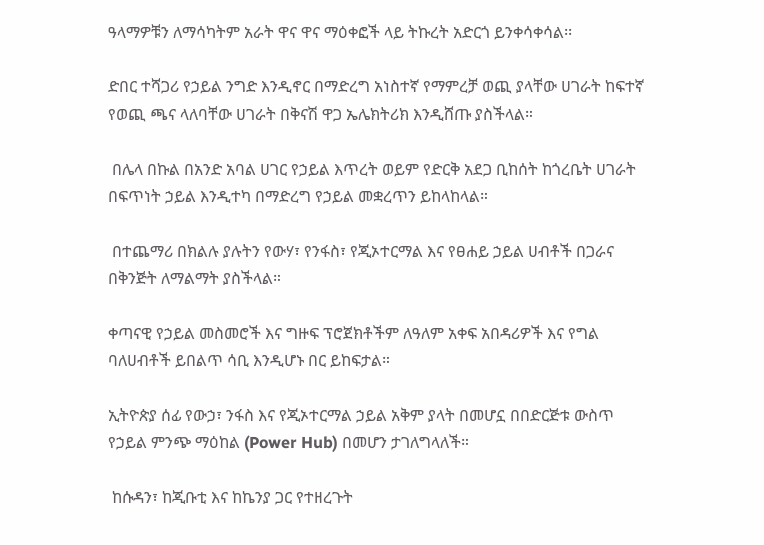ዓላማዎቹን ለማሳካትም አራት ዋና ዋና ማዕቀፎች ላይ ትኩረት አድርጎ ይንቀሳቀሳል፡፡

ድበር ተሻጋሪ የኃይል ንግድ እንዲኖር በማድረግ አነስተኛ የማምረቻ ወጪ ያላቸው ሀገራት ከፍተኛ የወጪ ጫና ላለባቸው ሀገራት በቅናሽ ዋጋ ኤሌክትሪክ እንዲሸጡ ያስችላል።

 በሌላ በኩል በአንድ አባል ሀገር የኃይል እጥረት ወይም የድርቅ አደጋ ቢከሰት ከጎረቤት ሀገራት በፍጥነት ኃይል እንዲተካ በማድረግ የኃይል መቋረጥን ይከላከላል።

 በተጨማሪ በክልሉ ያሉትን የውሃ፣ የንፋስ፣ የጂኦተርማል እና የፀሐይ ኃይል ሀብቶች በጋራና በቅንጅት ለማልማት ያስችላል።

ቀጣናዊ የኃይል መስመሮች እና ግዙፍ ፕሮጀክቶችም ለዓለም አቀፍ አበዳሪዎች እና የግል ባለሀብቶች ይበልጥ ሳቢ እንዲሆኑ በር ይከፍታል።

ኢትዮጵያ ሰፊ የውኃ፣ ንፋስ እና የጂኦተርማል ኃይል አቅም ያላት በመሆኗ በበድርጅቱ ውስጥ የኃይል ምንጭ ማዕከል (Power Hub) በመሆን ታገለግላለች።

 ከሱዳን፣ ከጂቡቲ እና ከኬንያ ጋር የተዘረጉት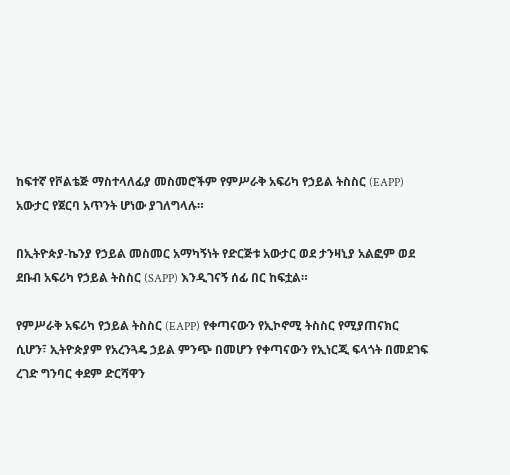ከፍተኛ የቮልቴጅ ማስተላለፊያ መስመሮችም የምሥራቅ አፍሪካ የኃይል ትስስር (EAPP) አውታር የጀርባ አጥንት ሆነው ያገለግላሉ።

በኢትዮጵያ-ኬንያ የኃይል መስመር አማካኝነት የድርጅቱ አውታር ወደ ታንዛኒያ አልፎም ወደ ደቡብ አፍሪካ የኃይል ትስስር (SAPP) እንዲገናኝ ሰፊ በር ከፍቷል።

የምሥራቅ አፍሪካ የኃይል ትስስር (EAPP) የቀጣናውን የኢኮኖሚ ትስስር የሚያጠናክር ሲሆን፣ ኢትዮጵያም የአረንጓዴ ኃይል ምንጭ በመሆን የቀጣናውን የኢነርጂ ፍላጎት በመደገፍ ረገድ ግንባር ቀደም ድርሻዋን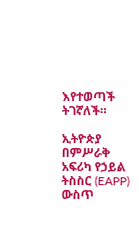እየተወጣች ትገኛለች።

ኢትዮጵያ በምሥራቅ አፍሪካ የኃይል ትስስር (EAPP) ውስጥ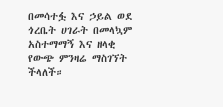በመሳተፏ እና ኃይል ወደ ጎረቤት ሀገራት በመላኳም አስተማማኝ እና ዘላቂ የውጭ ምንዛሬ ማስገኘት ችላለች።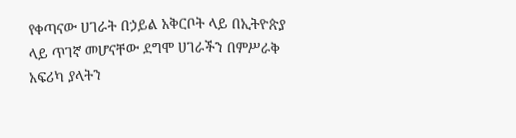የቀጣናው ሀገራት በኃይል አቅርቦት ላይ በኢትዮጵያ ላይ ጥገኛ መሆናቸው ደግሞ ሀገራችን በምሥራቅ አፍሪካ ያላትን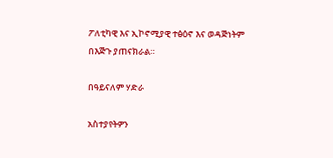ፖለቲካዊ እና ኢኮኖሚያዊ ተፅዕኖ እና ወዳጅነትም በእጅጉ ያጠናክራል።

በዓይናለም ሃድራ

አስተያየትዎን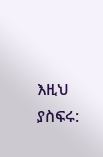እዚህ ያስፍሩ: